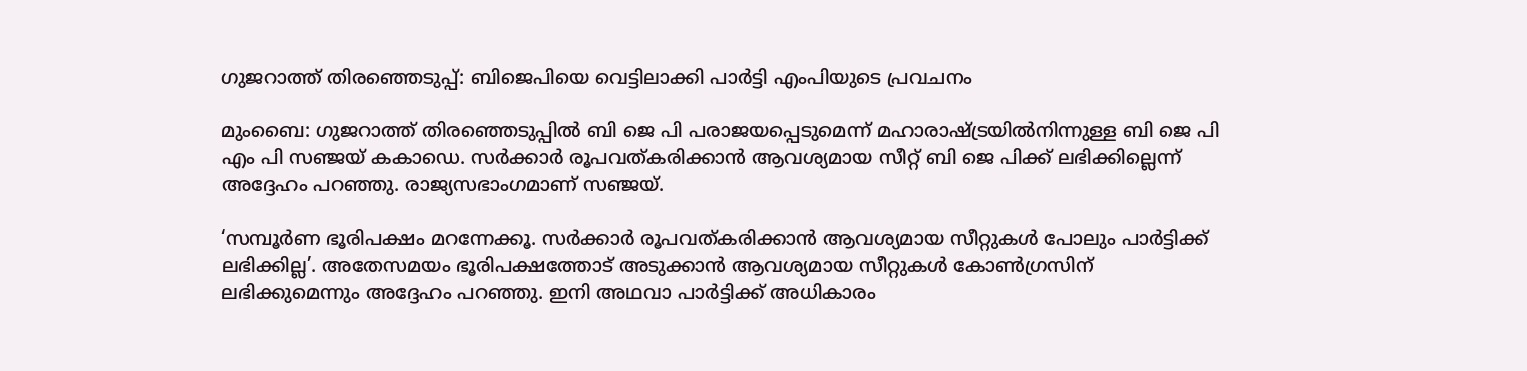ഗുജറാത്ത് തിരഞ്ഞെടുപ്പ്: ബിജെപിയെ വെട്ടിലാക്കി പാര്‍ട്ടി എംപിയുടെ പ്രവചനം

മുംബൈ: ഗുജറാത്ത് തിരഞ്ഞെടുപ്പില്‍ ബി ജെ പി പരാജയപ്പെടുമെന്ന് മഹാരാഷ്ട്രയില്‍നിന്നുള്ള ബി ജെ പി എം പി സഞ്ജയ് കകാഡെ. സര്‍ക്കാര്‍ രൂപവത്കരിക്കാന്‍ ആവശ്യമായ സീറ്റ് ബി ജെ പിക്ക് ലഭിക്കില്ലെന്ന് അദ്ദേഹം പറഞ്ഞു. രാജ്യസഭാംഗമാണ് സഞ്ജയ്.

‘സമ്പൂര്‍ണ ഭൂരിപക്ഷം മറന്നേക്കൂ. സര്‍ക്കാര്‍ രൂപവത്കരിക്കാന്‍ ആവശ്യമായ സീറ്റുകള്‍ പോലും പാര്‍ട്ടിക്ക് ലഭിക്കില്ല’. അതേസമയം ഭൂരിപക്ഷത്തോട് അടുക്കാന്‍ ആവശ്യമായ സീറ്റുകള്‍ കോണ്‍ഗ്രസിന് ലഭിക്കുമെന്നും അദ്ദേഹം പറഞ്ഞു. ഇനി അഥവാ പാര്‍ട്ടിക്ക് അധികാരം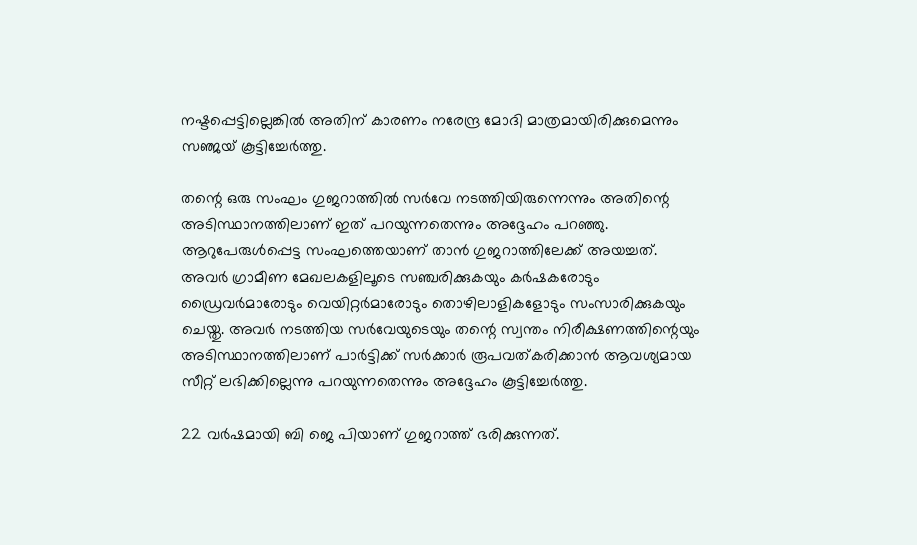നഷ്ടപ്പെട്ടില്ലെങ്കില്‍ അതിന് കാരണം നരേന്ദ്ര മോദി മാത്രമായിരിക്കുമെന്നും സഞ്ജയ് കൂട്ടിച്ചേര്‍ത്തു.

തന്റെ ഒരു സംഘം ഗുജറാത്തില്‍ സര്‍വേ നടത്തിയിരുന്നെന്നും അതിന്റെ അടിസ്ഥാനത്തിലാണ് ഇത് പറയുന്നതെന്നും അദ്ദേഹം പറഞ്ഞു. ആറുപേരുള്‍പ്പെട്ട സംഘത്തെയാണ് താന്‍ ഗുജറാത്തിലേക്ക് അയച്ചത്. അവര്‍ ഗ്രാമീണ മേഖലകളിലൂടെ സഞ്ചരിക്കുകയും കര്‍ഷകരോടും ഡ്രൈവര്‍മാരോടും വെയിറ്റര്‍മാരോടും തൊഴിലാളികളോടും സംസാരിക്കുകയും ചെയ്തു. അവര്‍ നടത്തിയ സര്‍വേയുടെയും തന്റെ സ്വന്തം നിരീക്ഷണത്തിന്റെയും അടിസ്ഥാനത്തിലാണ് പാര്‍ട്ടിക്ക് സര്‍ക്കാര്‍ രൂപവത്കരിക്കാന്‍ ആവശ്യമായ സീറ്റ് ലഭിക്കില്ലെന്നു പറയുന്നതെന്നും അദ്ദേഹം കൂട്ടിച്ചേര്‍ത്തു.

22 വര്‍ഷമായി ബി ജെ പിയാണ് ഗുജറാത്ത് ഭരിക്കുന്നത്.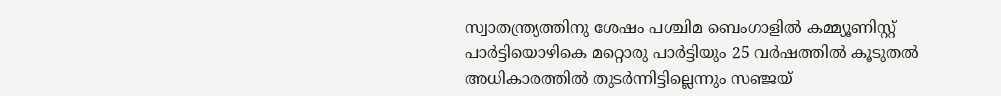സ്വാതന്ത്ര്യത്തിനു ശേഷം പശ്ചിമ ബെംഗാളില്‍ കമ്മ്യൂണിസ്റ്റ് പാര്‍ട്ടിയൊഴികെ മറ്റൊരു പാര്‍ട്ടിയും 25 വര്‍ഷത്തില്‍ കൂടുതല്‍ അധികാരത്തില്‍ തുടര്‍ന്നിട്ടില്ലെന്നും സഞ്ജയ്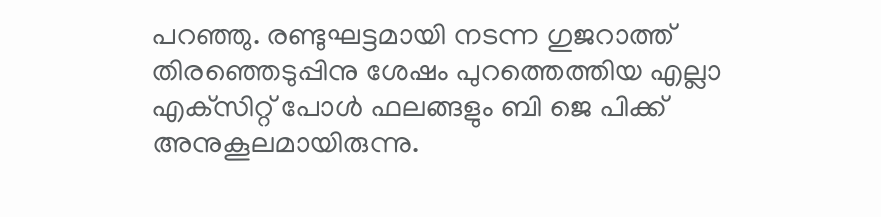പറഞ്ഞു. രണ്ടുഘട്ടമായി നടന്ന ഗുജറാത്ത് തിരഞ്ഞെടുപ്പിനു ശേഷം പുറത്തെത്തിയ എല്ലാ എക്‌സിറ്റ് പോള്‍ ഫലങ്ങളും ബി ജെ പിക്ക് അനുകൂലമായിരുന്നു.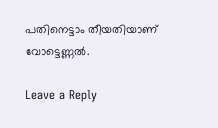പതിനെട്ടാം തീയതിയാണ് വോട്ടെണ്ണല്‍.

Leave a Reply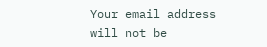Your email address will not be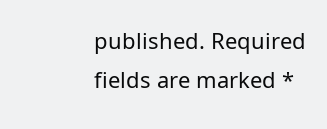published. Required fields are marked *